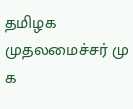தமிழக முதலமைச்சர் மு க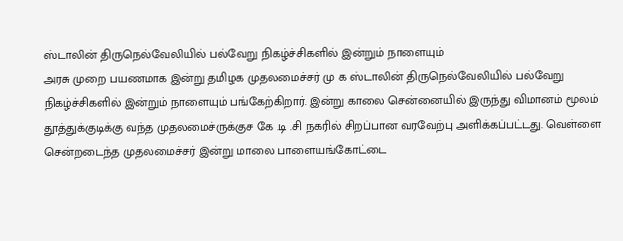ஸ்டாலின் திருநெல்வேலியில் பல்வேறு நிகழ்ச்சிகளில் இன்றும் நாளையும்
அரசு முறை பயணமாக இன்று தமிழக முதலமைச்சர் மு க ஸ்டாலின் திருநெல்வேலியில் பல்வேறு நிகழ்ச்சிகளில் இன்றும் நாளையும் பங்கேற்கிறார். இன்று காலை சென்னையில் இருந்து விமானம் மூலம் தூத்துக்குடிக்கு வந்த முதலமைச்ருக்குச கே .டி .சி நகரில் சிறப்பான வரவேற்பு அளிக்கப்பட்டது. வெள்ளை சென்றடைந்த முதலமைச்சர் இன்று மாலை பாளையங்கோட்டை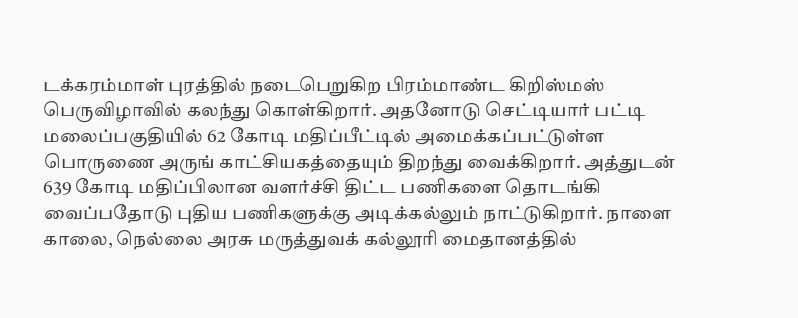டக்கரம்மாள் புரத்தில் நடைபெறுகிற பிரம்மாண்ட கிறிஸ்மஸ் பெருவிழாவில் கலந்து கொள்கிறார். அதனோடு செட்டியார் பட்டி மலைப்பகுதியில் 62 கோடி மதிப்பீட்டில் அமைக்கப்பட்டுள்ள பொருணை அருங் காட்சியகத்தையும் திறந்து வைக்கிறார். அத்துடன் 639 கோடி மதிப்பிலான வளர்ச்சி திட்ட பணிகளை தொடங்கி வைப்பதோடு புதிய பணிகளுக்கு அடிக்கல்லும் நாட்டுகிறார். நாளை காலை, நெல்லை அரசு மருத்துவக் கல்லூரி மைதானத்தில்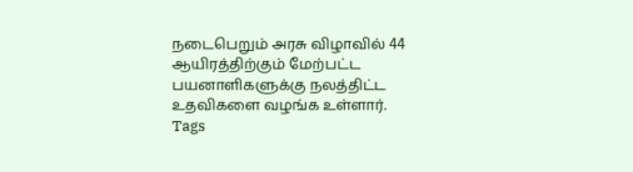நடைபெறும் அரசு விழாவில் 44 ஆயிரத்திற்கும் மேற்பட்ட பயனாளிகளுக்கு நலத்திட்ட உதவிகளை வழங்க உள்ளார்.
Tags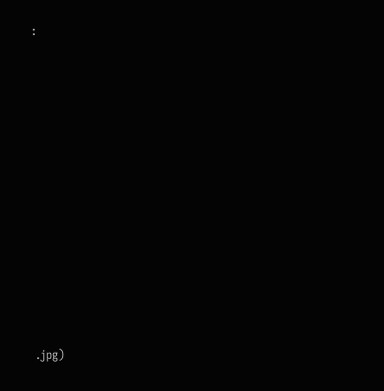:













.jpg)